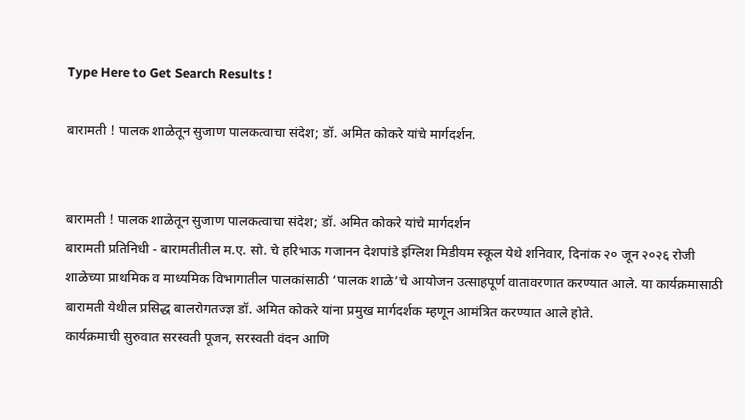Type Here to Get Search Results !

बारामती ! पालक शाळेतून सुजाण पालकत्वाचा संदेश; डॉ. अमित कोकरे यांचे मार्गदर्शन.


बारामती ! पालक शाळेतून सुजाण पालकत्वाचा संदेश; डॉ. अमित कोकरे यांचे मार्गदर्शन
बारामती प्रतिनिधी - बारामतीतील म.ए. सो. चे हरिभाऊ गजानन देशपांडे इंग्लिश मिडीयम स्कूल येथे शनिवार, दिनांक २० जून २०२६ रोजी शाळेच्या प्राथमिक व माध्यमिक विभागातील पालकांसाठी ‘पालक शाळे’चे आयोजन उत्साहपूर्ण वातावरणात करण्यात आले. या कार्यक्रमासाठी बारामती येथील प्रसिद्ध बालरोगतज्ज्ञ डॉ. अमित कोकरे यांना प्रमुख मार्गदर्शक म्हणून आमंत्रित करण्यात आले होते.
कार्यक्रमाची सुरुवात सरस्वती पूजन, सरस्वती वंदन आणि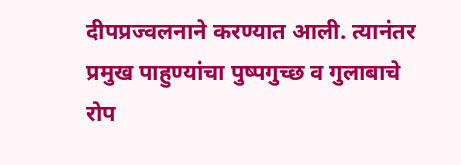दीपप्रज्वलनाने करण्यात आली. त्यानंतर प्रमुख पाहुण्यांचा पुष्पगुच्छ व गुलाबाचे रोप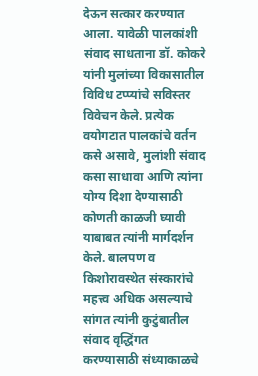देऊन सत्कार करण्यात आला. यावेळी पालकांशी संवाद साधताना डॉ. कोकरे यांनी मुलांच्या विकासातील विविध टप्प्यांचे सविस्तर विवेचन केले. प्रत्येक वयोगटात पालकांचे वर्तन कसे असावे, मुलांशी संवाद कसा साधावा आणि त्यांना योग्य दिशा देण्यासाठी कोणती काळजी घ्यावी याबाबत त्यांनी मार्गदर्शन केले. बालपण व किशोरावस्थेत संस्कारांचे महत्त्व अधिक असल्याचे सांगत त्यांनी कुटुंबातील संवाद वृद्धिंगत करण्यासाठी संध्याकाळचे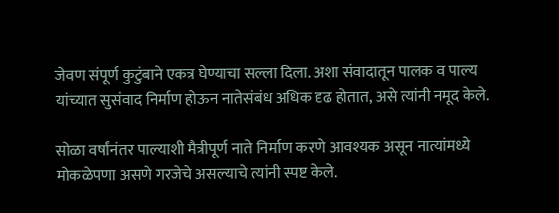जेवण संपूर्ण कुटुंबाने एकत्र घेण्याचा सल्ला दिला. अशा संवादातून पालक व पाल्य यांच्यात सुसंवाद निर्माण होऊन नातेसंबंध अधिक दृढ होतात, असे त्यांनी नमूद केले.

सोळा वर्षांनंतर पाल्याशी मैत्रीपूर्ण नाते निर्माण करणे आवश्यक असून नात्यांमध्ये मोकळेपणा असणे गरजेचे असल्याचे त्यांनी स्पष्ट केले.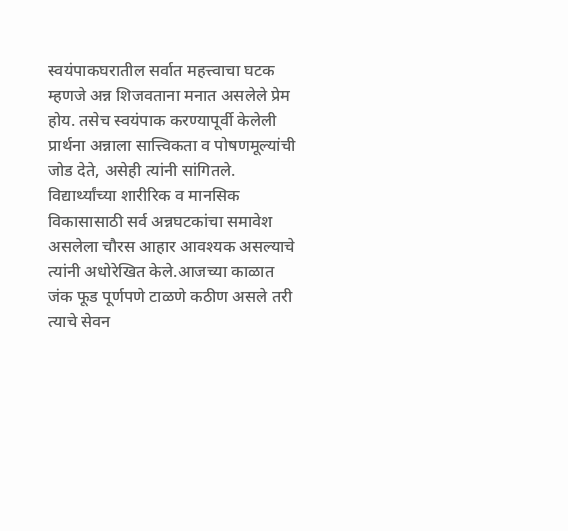स्वयंपाकघरातील सर्वात महत्त्वाचा घटक म्हणजे अन्न शिजवताना मनात असलेले प्रेम होय. तसेच स्वयंपाक करण्यापूर्वी केलेली प्रार्थना अन्नाला सात्त्विकता व पोषणमूल्यांची जोड देते, असेही त्यांनी सांगितले. विद्यार्थ्यांच्या शारीरिक व मानसिक विकासासाठी सर्व अन्नघटकांचा समावेश असलेला चौरस आहार आवश्यक असल्याचे त्यांनी अधोरेखित केले.आजच्या काळात जंक फूड पूर्णपणे टाळणे कठीण असले तरी त्याचे सेवन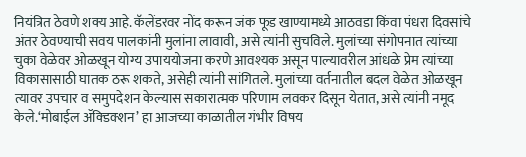नियंत्रित ठेवणे शक्य आहे. कॅलेंडरवर नोंद करून जंक फूड खाण्यामध्ये आठवडा किंवा पंधरा दिवसांचे अंतर ठेवण्याची सवय पालकांनी मुलांना लावावी, असे त्यांनी सुचविले. मुलांच्या संगोपनात त्यांच्या चुका वेळेवर ओळखून योग्य उपाययोजना करणे आवश्यक असून पाल्यावरील आंधळे प्रेम त्यांच्या विकासासाठी घातक ठरू शकते, असेही त्यांनी सांगितले. मुलांच्या वर्तनातील बदल वेळेत ओळखून त्यावर उपचार व समुपदेशन केल्यास सकारात्मक परिणाम लवकर दिसून येतात, असे त्यांनी नमूद केले.‘मोबाईल ॲक्डिक्शन’ हा आजच्या काळातील गंभीर विषय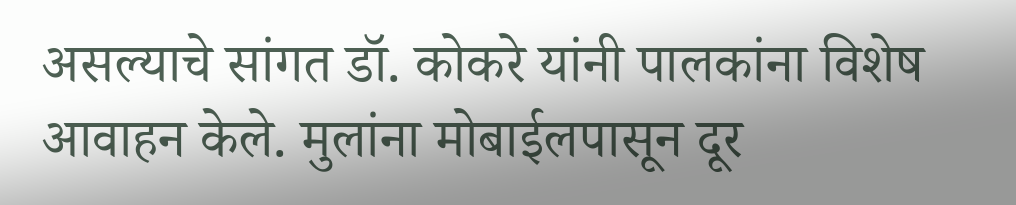असल्याचे सांगत डॉ. कोकरे यांनी पालकांना विशेष आवाहन केले. मुलांना मोबाईलपासून दूर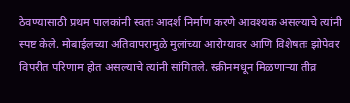ठेवण्यासाठी प्रथम पालकांनी स्वतः आदर्श निर्माण करणे आवश्यक असल्याचे त्यांनी स्पष्ट केले. मोबाईलच्या अतिवापरामुळे मुलांच्या आरोग्यावर आणि विशेषतः झोपेवर विपरीत परिणाम होत असल्याचे त्यांनी सांगितले. स्क्रीनमधून मिळणाऱ्या तीव्र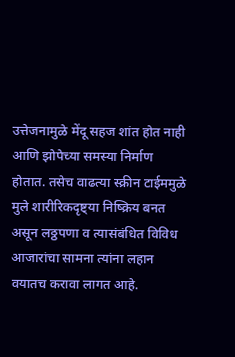उत्तेजनामुळे मेंदू सहज शांत होत नाही आणि झोपेच्या समस्या निर्माण होतात. तसेच वाढत्या स्क्रीन टाईममुळे मुले शारीरिकदृष्ट्या निष्क्रिय बनत असून लठ्ठपणा व त्यासंबंधित विविध आजारांचा सामना त्यांना लहान वयातच करावा लागत आहे.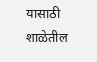यासाठी शाळेतील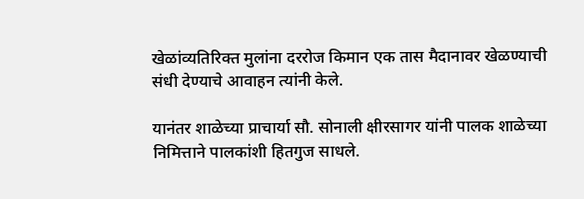खेळांव्यतिरिक्त मुलांना दररोज किमान एक तास मैदानावर खेळण्याची संधी देण्याचे आवाहन त्यांनी केले.

यानंतर शाळेच्या प्राचार्या सौ. सोनाली क्षीरसागर यांनी पालक शाळेच्या निमित्ताने पालकांशी हितगुज साधले.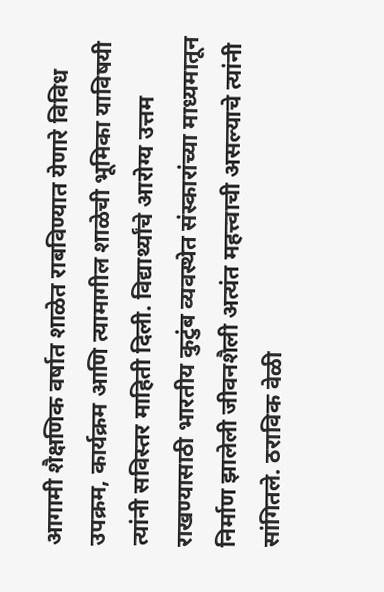आगामी शैक्षणिक वर्षात शाळेत राबविण्यात येणारे विविध उपक्रम, कार्यक्रम आणि त्यामागील शाळेची भूमिका याविषयी त्यांनी सविस्तर माहिती दिली. विद्यार्थ्यांचे आरोग्य उत्तम राखण्यासाठी भारतीय कुटुंब व्यवस्थेत संस्कारांच्या माध्यमातून निर्माण झालेली जीवनशैली अत्यंत महत्त्वाची असल्याचे त्यांनी सांगितले. ठराविक वेळी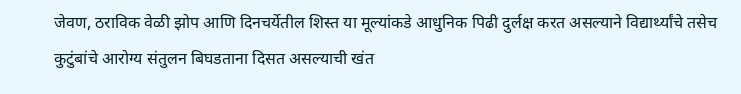जेवण, ठराविक वेळी झोप आणि दिनचर्येतील शिस्त या मूल्यांकडे आधुनिक पिढी दुर्लक्ष करत असल्याने विद्यार्थ्यांचे तसेच कुटुंबांचे आरोग्य संतुलन बिघडताना दिसत असल्याची खंत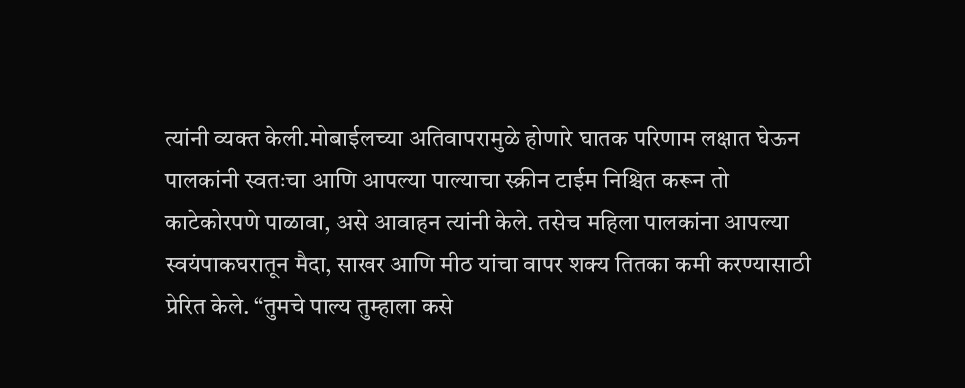त्यांनी व्यक्त केली.मोबाईलच्या अतिवापरामुळे होणारे घातक परिणाम लक्षात घेऊन पालकांनी स्वतःचा आणि आपल्या पाल्याचा स्क्रीन टाईम निश्चित करून तो काटेकोरपणे पाळावा, असे आवाहन त्यांनी केले. तसेच महिला पालकांना आपल्या स्वयंपाकघरातून मैदा, साखर आणि मीठ यांचा वापर शक्य तितका कमी करण्यासाठी प्रेरित केले. “तुमचे पाल्य तुम्हाला कसे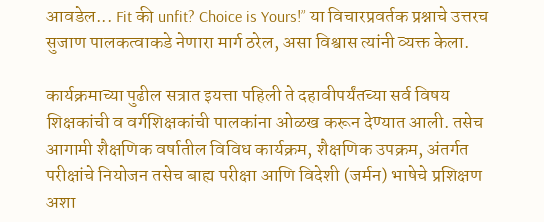आवडेल... Fit की unfit? Choice is Yours!” या विचारप्रवर्तक प्रश्नाचे उत्तरच सुजाण पालकत्वाकडे नेणारा मार्ग ठरेल, असा विश्वास त्यांनी व्यक्त केला.

कार्यक्रमाच्या पुढील सत्रात इयत्ता पहिली ते दहावीपर्यंतच्या सर्व विषय शिक्षकांची व वर्गशिक्षकांची पालकांना ओळख करून देण्यात आली. तसेच आगामी शैक्षणिक वर्षातील विविध कार्यक्रम, शैक्षणिक उपक्रम, अंतर्गत परीक्षांचे नियोजन तसेच बाह्य परीक्षा आणि विदेशी (जर्मन) भाषेचे प्रशिक्षण  अशा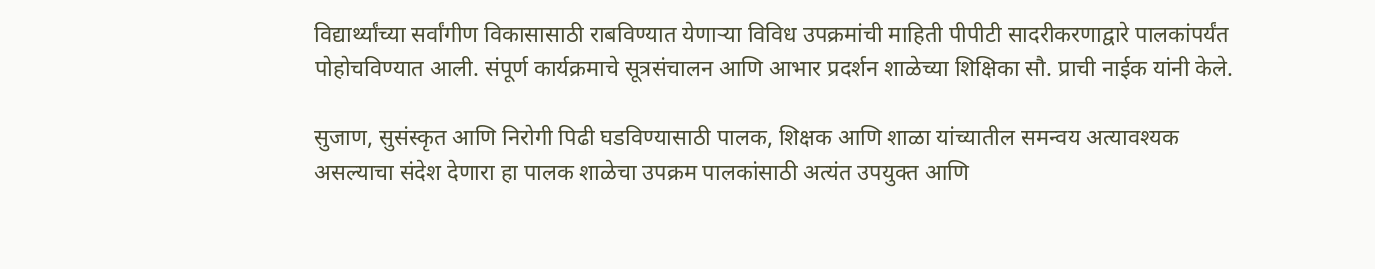विद्यार्थ्यांच्या सर्वांगीण विकासासाठी राबविण्यात येणाऱ्या विविध उपक्रमांची माहिती पीपीटी सादरीकरणाद्वारे पालकांपर्यंत पोहोचविण्यात आली. संपूर्ण कार्यक्रमाचे सूत्रसंचालन आणि आभार प्रदर्शन शाळेच्या शिक्षिका सौ. प्राची नाईक यांनी केले.

सुजाण, सुसंस्कृत आणि निरोगी पिढी घडविण्यासाठी पालक, शिक्षक आणि शाळा यांच्यातील समन्वय अत्यावश्यक असल्याचा संदेश देणारा हा पालक शाळेचा उपक्रम पालकांसाठी अत्यंत उपयुक्त आणि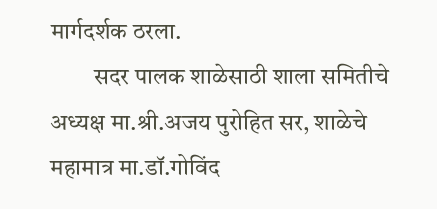मार्गदर्शक ठरला.
         सदर पालक शाळेसाठी शाला समितीचे अध्यक्ष मा.श्री.अजय पुरोहित सर, शाळेचे महामात्र मा.डॉ.गोविंद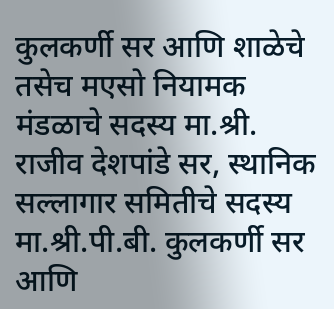कुलकर्णी सर आणि शाळेचे तसेच मएसो नियामक मंडळाचे सदस्य मा.श्री. राजीव देशपांडे सर, स्थानिक सल्लागार समितीचे सदस्य मा.श्री.पी.बी. कुलकर्णी सर आणि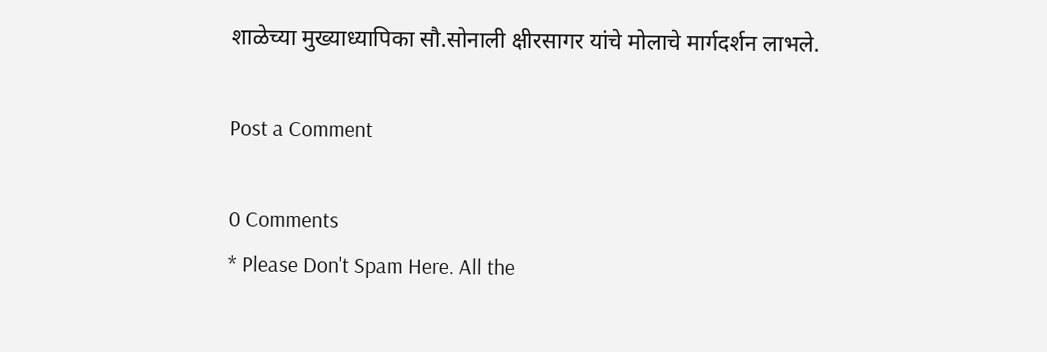शाळेच्या मुख्याध्यापिका सौ.सोनाली क्षीरसागर यांचे मोलाचे मार्गदर्शन लाभले.

Post a Comment

0 Comments
* Please Don't Spam Here. All the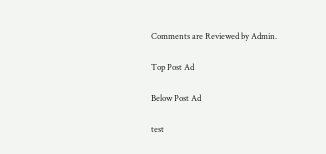Comments are Reviewed by Admin.

Top Post Ad

Below Post Ad

test